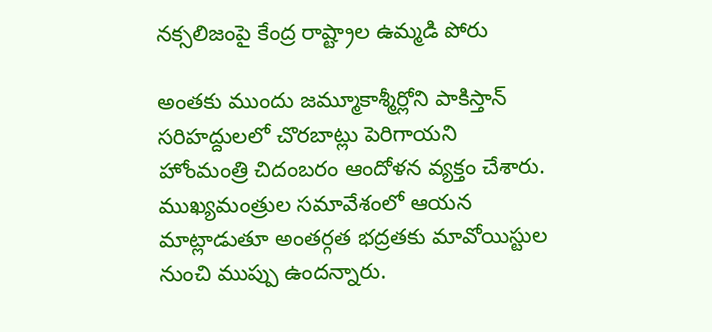నక్సలిజంపై కేంద్ర రాష్ట్రాల ఉమ్మడి పోరు

అంతకు ముందు జమ్మూకాశ్మీర్లోని పాకిస్తాన్ సరిహద్దులలో చొరబాట్లు పెరిగాయని హోంమంత్రి చిదంబరం ఆందోళన వ్యక్తం చేశారు. ముఖ్యమంత్రుల సమావేశంలో ఆయన మాట్లాడుతూ అంతర్గత భద్రతకు మావోయిస్టుల నుంచి ముప్పు ఉందన్నారు.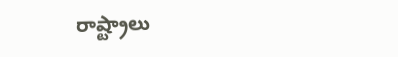రాష్ట్రాలు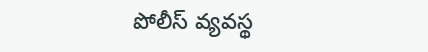పోలీస్ వ్యవస్థ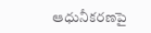ఆధునీకరణపై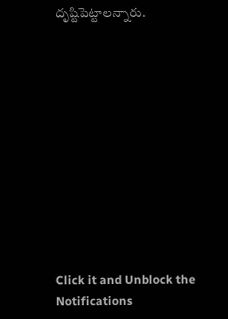దృష్టిపెట్టాలన్నారు.












Click it and Unblock the Notifications